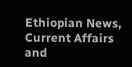Ethiopian News, Current Affairs and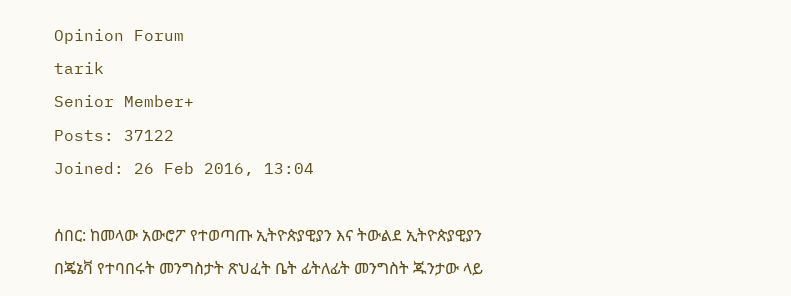Opinion Forum
tarik
Senior Member+
Posts: 37122
Joined: 26 Feb 2016, 13:04

ሰበር: ከመላው አውሮፖ የተወጣጡ ኢትዮጵያዊያን እና ትውልደ ኢትዮጵያዊያን በጄኔቫ የተባበሩት መንግስታት ጽህፈት ቤት ፊትለፊት መንግስት ጁንታው ላይ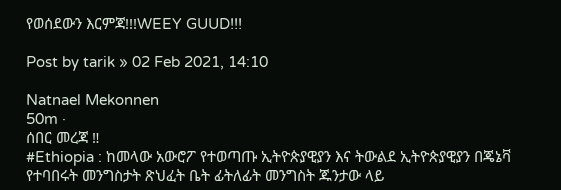የወሰደውን እርምጃ!!!WEEY GUUD!!!

Post by tarik » 02 Feb 2021, 14:10

Natnael Mekonnen
50m ·
ሰበር መረጃ ‼
#Ethiopia : ከመላው አውሮፖ የተወጣጡ ኢትዮጵያዊያን እና ትውልደ ኢትዮጵያዊያን በጄኔቫ የተባበሩት መንግስታት ጽህፈት ቤት ፊትለፊት መንግስት ጁንታው ላይ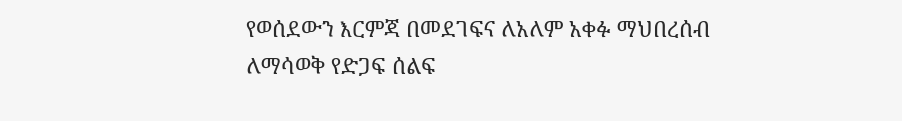የወሰደውን እርምጃ በመደገፍና ለአለም አቀፉ ማህበረሰብ ለማሳወቅ የድጋፍ ሰልፍ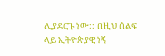ሊያደርጉ ነው:: በዚህ ሰልፍ ላይ ኢትዮጵያዊ ነኝ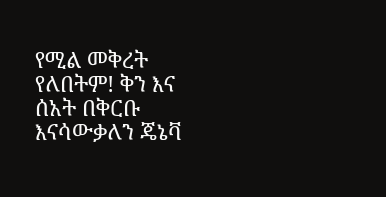የሚል መቅረት የለበትም! ቅን እና ሰአት በቅርቡ እናሳውቃለን ጄኔቫ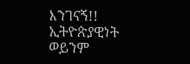እንገናኝ!!
ኢትዮጵያዊነት ወይንም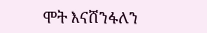ሞት እናሸንፋለን